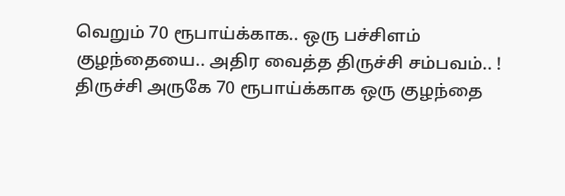வெறும் 70 ரூபாய்க்காக.. ஒரு பச்சிளம் குழந்தையை.. அதிர வைத்த திருச்சி சம்பவம்.. !
திருச்சி அருகே 70 ரூபாய்க்காக ஒரு குழந்தை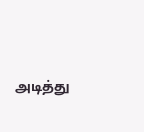அடித்து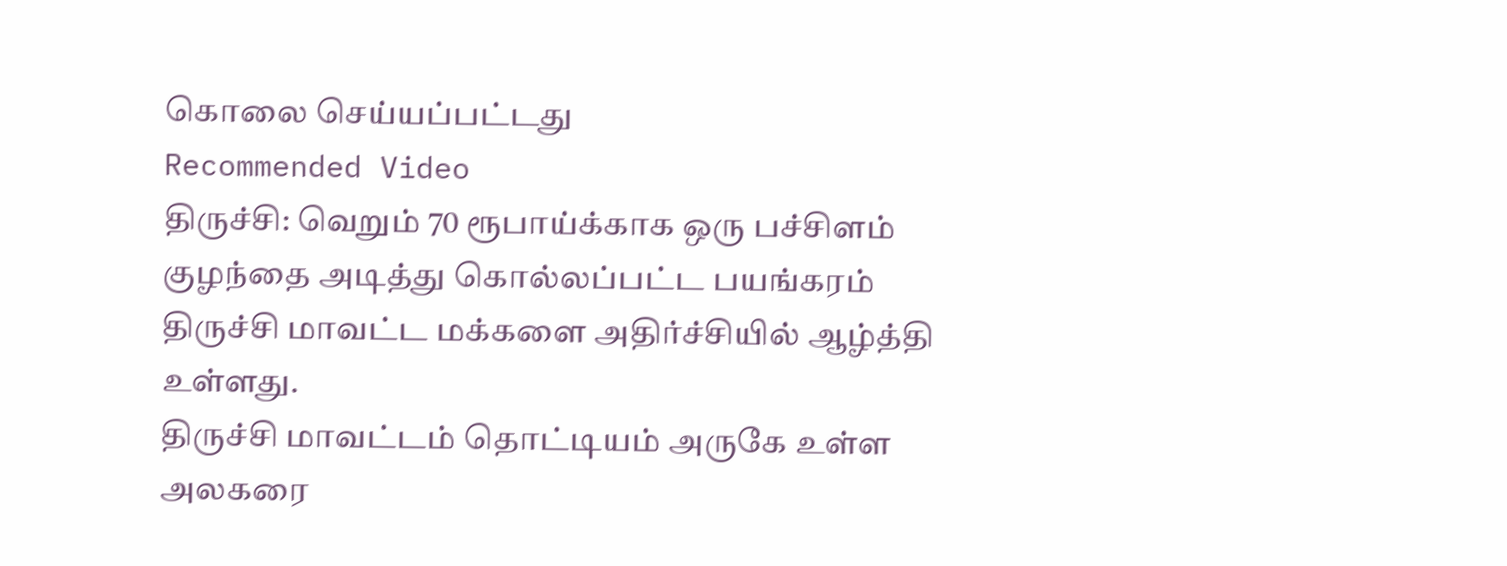கொலை செய்யப்பட்டது
Recommended Video
திருச்சி: வெறும் 70 ரூபாய்க்காக ஒரு பச்சிளம் குழந்தை அடித்து கொல்லப்பட்ட பயங்கரம் திருச்சி மாவட்ட மக்களை அதிர்ச்சியில் ஆழ்த்தி உள்ளது.
திருச்சி மாவட்டம் தொட்டியம் அருகே உள்ள அலகரை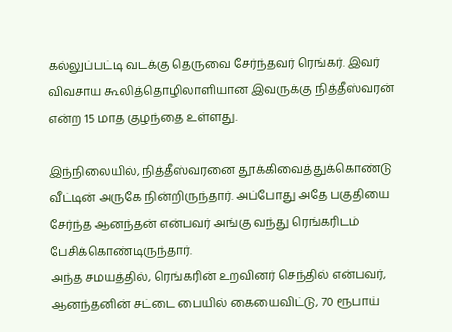கல்லுப்பட்டி வடக்கு தெருவை சேர்ந்தவர் ரெங்கர். இவர் விவசாய கூலித்தொழிலாளியான இவருக்கு நித்தீஸ்வரன் என்ற 15 மாத குழந்தை உள்ளது.

இந்நிலையில், நித்தீஸ்வரனை தூக்கிவைத்துக்கொண்டு வீட்டின் அருகே நின்றிருந்தார். அப்போது அதே பகுதியை சேர்ந்த ஆனந்தன் என்பவர் அங்கு வந்து ரெங்கரிடம் பேசிக்கொண்டிருந்தார்.
அந்த சமயத்தில், ரெங்கரின் உறவினர் செந்தில் என்பவர், ஆனந்தனின் சட்டை பையில் கையைவிட்டு, 70 ரூபாய்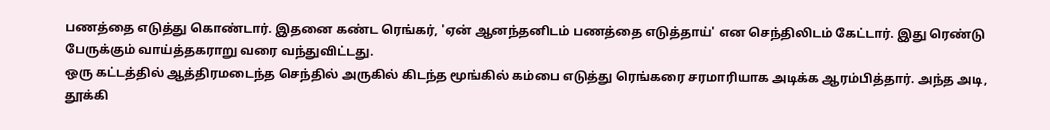பணத்தை எடுத்து கொண்டார். இதனை கண்ட ரெங்கர், 'ஏன் ஆனந்தனிடம் பணத்தை எடுத்தாய்' என செந்திலிடம் கேட்டார். இது ரெண்டு பேருக்கும் வாய்த்தகராறு வரை வந்துவிட்டது.
ஒரு கட்டத்தில் ஆத்திரமடைந்த செந்தில் அருகில் கிடந்த மூங்கில் கம்பை எடுத்து ரெங்கரை சரமாரியாக அடிக்க ஆரம்பித்தார். அந்த அடி, தூக்கி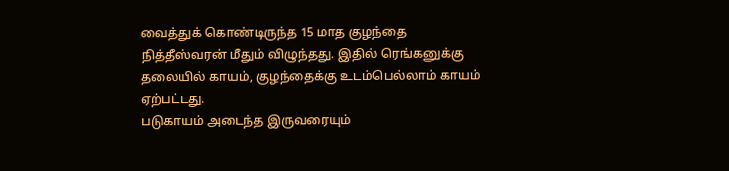வைத்துக் கொண்டிருந்த 15 மாத குழந்தை நித்தீஸ்வரன் மீதும் விழுந்தது. இதில் ரெங்கனுக்கு தலையில் காயம், குழந்தைக்கு உடம்பெல்லாம் காயம் ஏற்பட்டது.
படுகாயம் அடைந்த இருவரையும்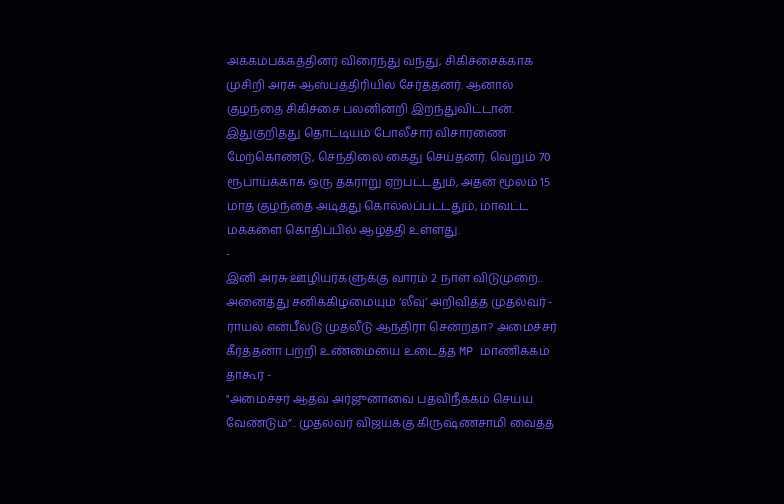அக்கம்பக்கத்தினர் விரைந்து வந்து, சிகிச்சைக்காக முசிறி அரசு ஆஸ்பத்திரியில் சேர்த்தனர். ஆனால் குழந்தை சிகிச்சை பலனின்றி இறந்துவிட்டான். இதுகுறித்து தொட்டியம் போலீசார் விசாரணை மேற்கொண்டு, செந்திலை கைது செய்தனர். வெறும் 70 ரூபாய்க்காக ஒரு தகராறு ஏற்பட்டதும், அதன் மூலம் 15 மாத குழந்தை அடித்து கொல்லப்பட்டதும், மாவட்ட மக்களை கொதிப்பில் ஆழ்த்தி உள்ளது.
-
இனி அரசு ஊழியர்களுக்கு வாரம் 2 நாள் விடுமுறை.. அனைத்து சனிக்கிழமையும் ‘லீவு’ அறிவித்த முதல்வர் -
ராயல் என்பீல்டு முதலீடு ஆந்திரா சென்றதா? அமைச்சர் கீர்த்தனா பற்றி உண்மையை உடைத்த MP மாணிக்கம் தாகூர் -
"அமைச்சர் ஆதவ் அர்ஜுனாவை பதவிநீக்கம் செய்ய வேண்டும்”.. முதல்வர் விஜய்க்கு கிருஷ்ணசாமி வைத்த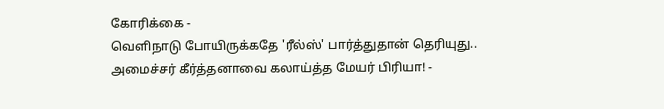கோரிக்கை -
வெளிநாடு போயிருக்கதே 'ரீல்ஸ்' பார்த்துதான் தெரியுது.. அமைச்சர் கீர்த்தனாவை கலாய்த்த மேயர் பிரியா! -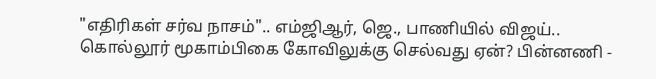"எதிரிகள் சர்வ நாசம்".. எம்ஜிஆர், ஜெ., பாணியில் விஜய்.. கொல்லூர் மூகாம்பிகை கோவிலுக்கு செல்வது ஏன்? பின்னணி -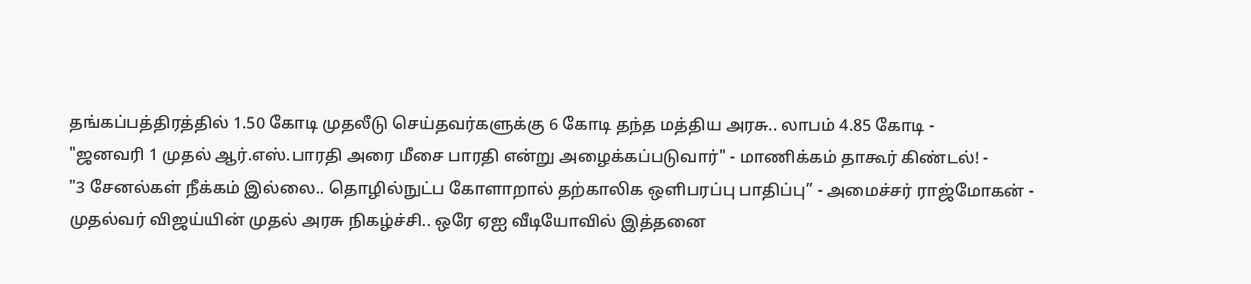தங்கப்பத்திரத்தில் 1.50 கோடி முதலீடு செய்தவர்களுக்கு 6 கோடி தந்த மத்திய அரசு.. லாபம் 4.85 கோடி -
"ஜனவரி 1 முதல் ஆர்.எஸ்.பாரதி அரை மீசை பாரதி என்று அழைக்கப்படுவார்" - மாணிக்கம் தாகூர் கிண்டல்! -
"3 சேனல்கள் நீக்கம் இல்லை.. தொழில்நுட்ப கோளாறால் தற்காலிக ஒளிபரப்பு பாதிப்பு” - அமைச்சர் ராஜ்மோகன் -
முதல்வர் விஜய்யின் முதல் அரசு நிகழ்ச்சி.. ஒரே ஏஐ வீடியோவில் இத்தனை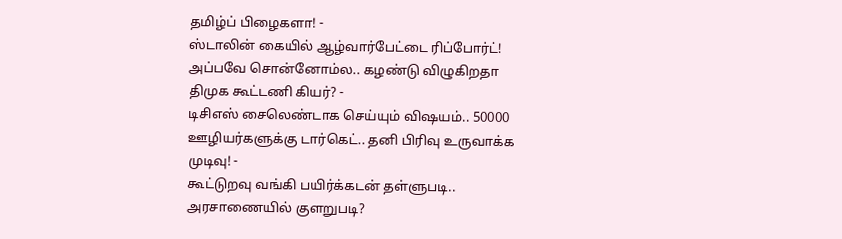தமிழ்ப் பிழைகளா! -
ஸ்டாலின் கையில் ஆழ்வார்பேட்டை ரிப்போர்ட்! அப்பவே சொன்னோம்ல.. கழண்டு விழுகிறதா திமுக கூட்டணி கியர்? -
டிசிஎஸ் சைலெண்டாக செய்யும் விஷயம்.. 50000 ஊழியர்களுக்கு டார்கெட்.. தனி பிரிவு உருவாக்க முடிவு! -
கூட்டுறவு வங்கி பயிர்க்கடன் தள்ளுபடி.. அரசாணையில் குளறுபடி?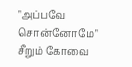"அப்பவே சொன்னோமே" சீறும் கோவை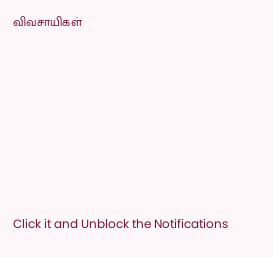விவசாயிகள்












Click it and Unblock the Notifications